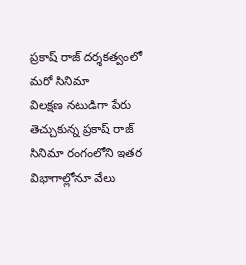ప్రకాష్ రాజ్ దర్శకత్వంలో మరో సినిమా
విలక్షణ నటుడిగా పేరు తెచ్చుకున్న ప్రకాష్ రాజ్ సినిమా రంగంలోని ఇతర విభాగాల్లోనూ వేలు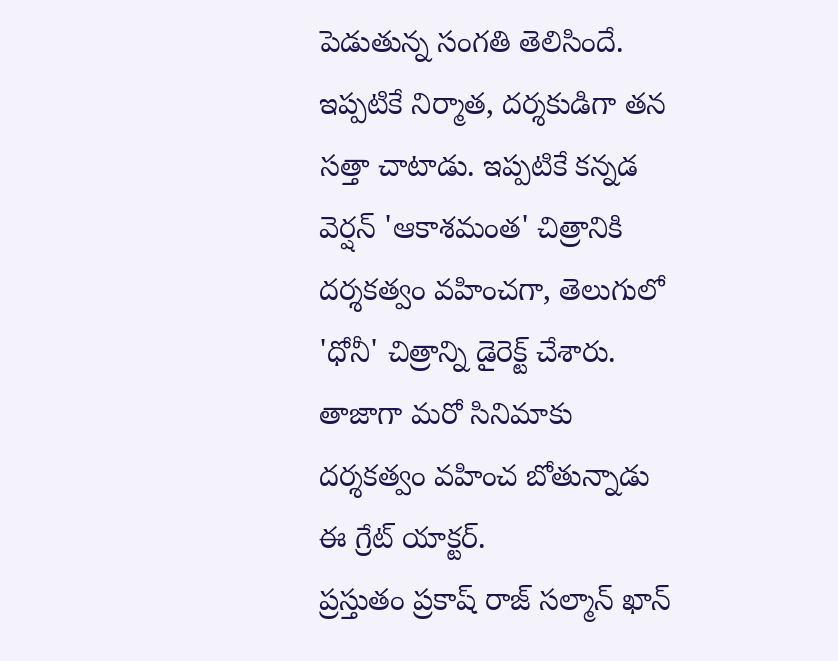పెడుతున్న సంగతి తెలిసిందే. ఇప్పటికే నిర్మాత, దర్శకుడిగా తన సత్తా చాటాడు. ఇప్పటికే కన్నడ వెర్షన్ 'ఆకాశమంత' చిత్రానికి దర్శకత్వం వహించగా, తెలుగులో 'ధోనీ' చిత్రాన్ని డైరెక్ట్ చేశారు. తాజాగా మరో సినిమాకు దర్శకత్వం వహించ బోతున్నాడు ఈ గ్రేట్ యాక్టర్.
ప్రస్తుతం ప్రకాష్ రాజ్ సల్మాన్ ఖాన్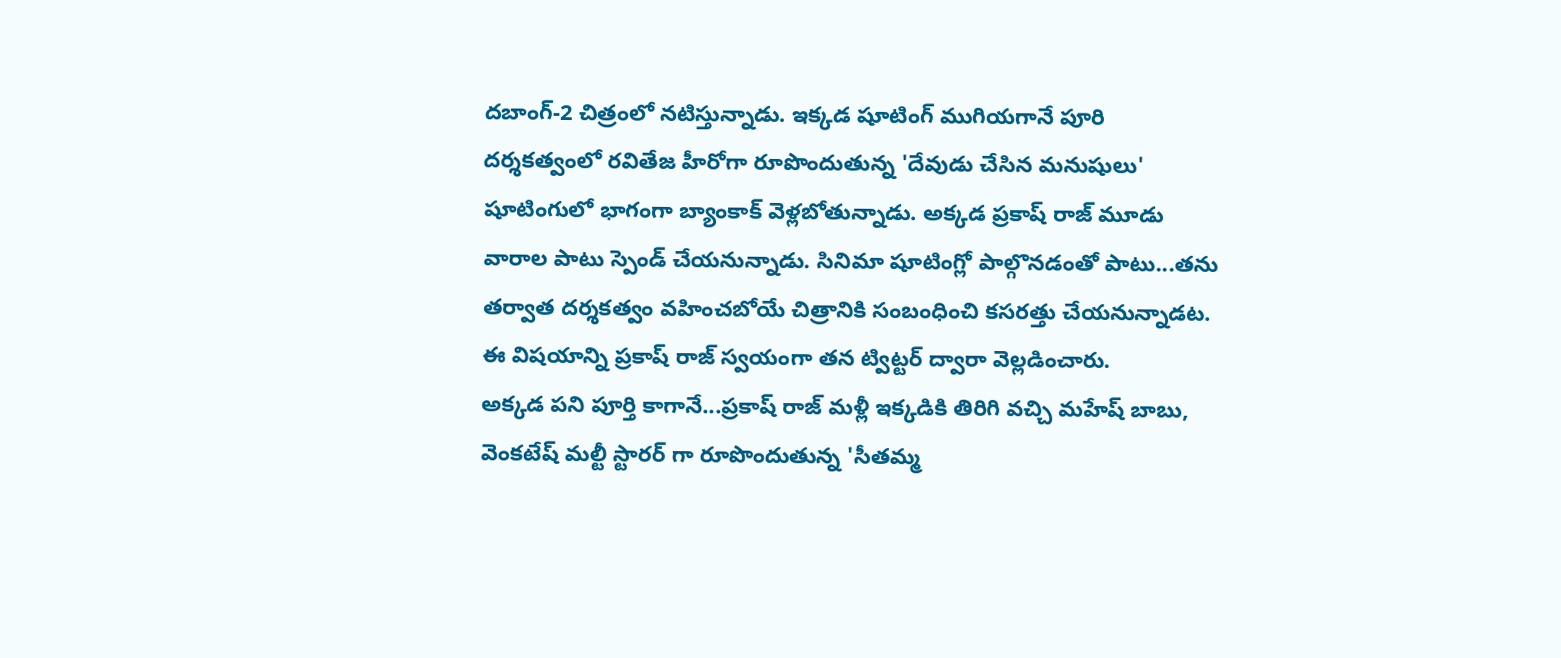దబాంగ్-2 చిత్రంలో నటిస్తున్నాడు. ఇక్కడ షూటింగ్ ముగియగానే పూరి దర్శకత్వంలో రవితేజ హీరోగా రూపొందుతున్న 'దేవుడు చేసిన మనుషులు' షూటింగులో భాగంగా బ్యాంకాక్ వెళ్లబోతున్నాడు. అక్కడ ప్రకాష్ రాజ్ మూడు వారాల పాటు స్పెండ్ చేయనున్నాడు. సినిమా షూటింగ్లో పాల్గొనడంతో పాటు...తను తర్వాత దర్శకత్వం వహించబోయే చిత్రానికి సంబంధించి కసరత్తు చేయనున్నాడట. ఈ విషయాన్ని ప్రకాష్ రాజ్ స్వయంగా తన ట్విట్టర్ ద్వారా వెల్లడించారు.
అక్కడ పని పూర్తి కాగానే...ప్రకాష్ రాజ్ మళ్లీ ఇక్కడికి తిరిగి వచ్చి మహేష్ బాబు, వెంకటేష్ మల్టీ స్టారర్ గా రూపొందుతున్న 'సీతమ్మ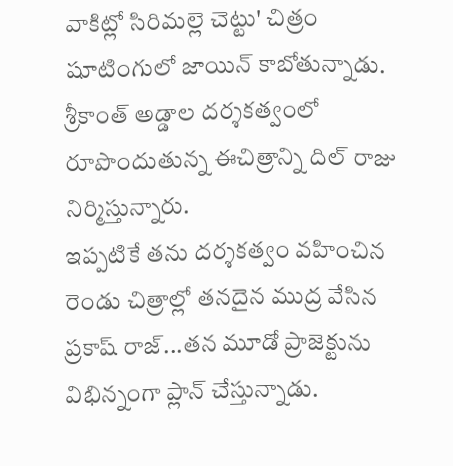వాకిట్లో సిరిమల్లె చెట్టు' చిత్రం షూటింగులో జాయిన్ కాబోతున్నాడు. శ్రీకాంత్ అడ్డాల దర్శకత్వంలో రూపొందుతున్న ఈచిత్రాన్ని దిల్ రాజు నిర్మిస్తున్నారు.
ఇప్పటికే తను దర్శకత్వం వహించిన రెండు చిత్రాల్లో తనదైన ముద్ర వేసిన ప్రకాష్ రాజ్...తన మూడో ప్రాజెక్టును విభిన్నంగా ప్లాన్ చేస్తున్నాడు.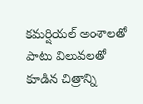కమర్షియల్ అంశాలతో పాటు విలువలతో కూడిన చిత్రాన్ని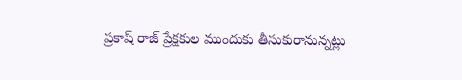ప్రకాష్ రాజ్ ప్రేక్షకుల ముందుకు తీసుకురానున్నట్లు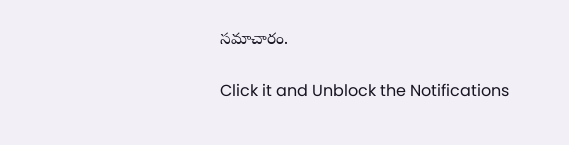సమాచారం.


Click it and Unblock the Notifications